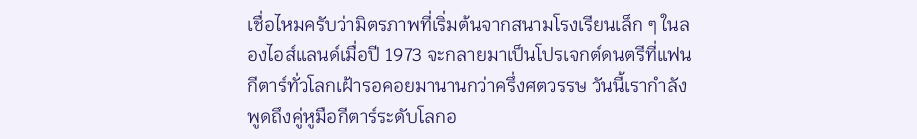เชื่อไหมครับว่ามิตรภาพที่เริ่มต้นจากสนามโรงเรียนเล็ก ๆ ในลองไอส์แลนด์เมื่อปี 1973 จะกลายมาเป็นโปรเจกต์ดนตรีที่แฟนกีตาร์ทั่วโลกเฝ้ารอคอยมานานกว่าครึ่งศตวรรษ วันนี้เรากำลังพูดถึงคู่หูมือกีตาร์ระดับโลกอ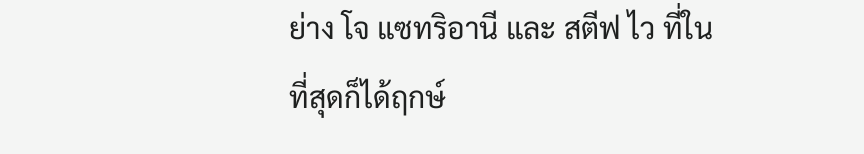ย่าง โจ แซทริอานี และ สตีฟ ไว ที่ในที่สุดก็ได้ฤกษ์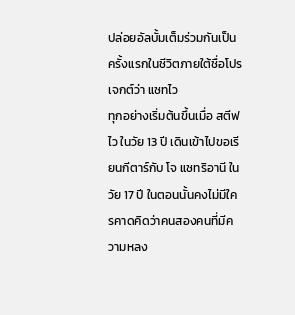ปล่อยอัลบั้มเต็มร่วมกันเป็นครั้งแรกในชีวิตภายใต้ชื่อโปรเจกต์ว่า แซทไว
ทุกอย่างเริ่มต้นขึ้นเมื่อ สตีฟ ไว ในวัย 13 ปี เดินเข้าไปขอเรียนกีตาร์กับ โจ แซทริอานี ในวัย 17 ปี ในตอนนั้นคงไม่มีใครคาดคิดว่าคนสองคนที่มีความหลง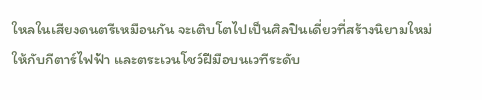ใหลในเสียงดนตรีเหมือนกัน จะเติบโตไปเป็นศิลปินเดี่ยวที่สร้างนิยามใหม่ให้กับกีตาร์ไฟฟ้า และตระเวนโชว์ฝีมือบนเวทีระดับ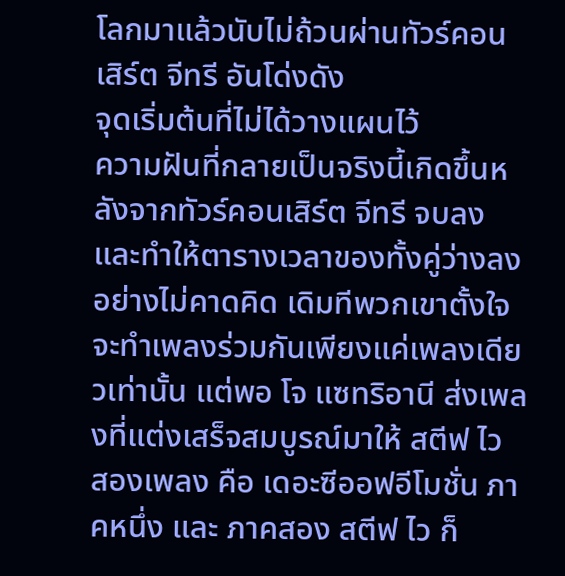โลกมาแล้วนับไม่ถ้วนผ่านทัวร์คอนเสิร์ต จีทรี อันโด่งดัง
จุดเริ่มต้นที่ไม่ได้วางแผนไว้
ความฝันที่กลายเป็นจริงนี้เกิดขึ้นหลังจากทัวร์คอนเสิร์ต จีทรี จบลงและทำให้ตารางเวลาของทั้งคู่ว่างลงอย่างไม่คาดคิด เดิมทีพวกเขาตั้งใจจะทำเพลงร่วมกันเพียงแค่เพลงเดียวเท่านั้น แต่พอ โจ แซทริอานี ส่งเพลงที่แต่งเสร็จสมบูรณ์มาให้ สตีฟ ไว สองเพลง คือ เดอะซีออฟอีโมชั่น ภาคหนึ่ง และ ภาคสอง สตีฟ ไว ก็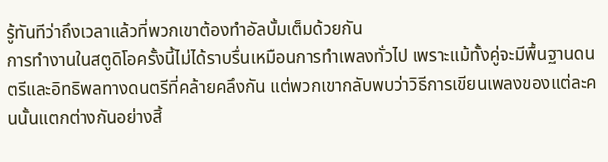รู้ทันทีว่าถึงเวลาแล้วที่พวกเขาต้องทำอัลบั้มเต็มด้วยกัน
การทำงานในสตูดิโอครั้งนี้ไม่ได้ราบรื่นเหมือนการทำเพลงทั่วไป เพราะแม้ทั้งคู่จะมีพื้นฐานดนตรีและอิทธิพลทางดนตรีที่คล้ายคลึงกัน แต่พวกเขากลับพบว่าวิธีการเขียนเพลงของแต่ละคนนั้นแตกต่างกันอย่างสิ้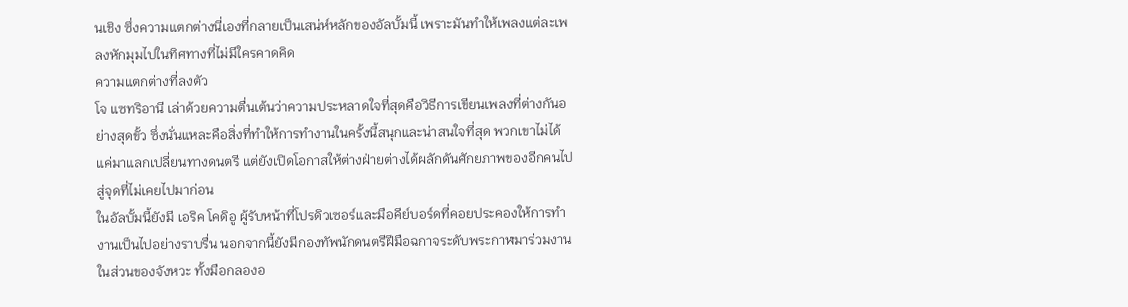นเชิง ซึ่งความแตกต่างนี่เองที่กลายเป็นเสน่ห์หลักของอัลบั้มนี้ เพราะมันทำให้เพลงแต่ละเพลงหักมุมไปในทิศทางที่ไม่มีใครคาดคิด
ความแตกต่างที่ลงตัว
โจ แซทริอานี เล่าด้วยความตื่นเต้นว่าความประหลาดใจที่สุดคือวิธีการเขียนเพลงที่ต่างกันอย่างสุดขั้ว ซึ่งนั่นแหละคือสิ่งที่ทำให้การทำงานในครั้งนี้สนุกและน่าสนใจที่สุด พวกเขาไม่ได้แค่มาแลกเปลี่ยนทางดนตรี แต่ยังเปิดโอกาสให้ต่างฝ่ายต่างได้ผลักดันศักยภาพของอีกคนไปสู่จุดที่ไม่เคยไปมาก่อน
ในอัลบั้มนี้ยังมี เอริค โคดิอู ผู้รับหน้าที่โปรดิวเซอร์และมือคีย์บอร์ดที่คอยประคองให้การทำงานเป็นไปอย่างราบรื่น นอกจากนี้ยังมีกองทัพนักดนตรีฝีมือฉกาจระดับพระกาฬมาร่วมงานในส่วนของจังหวะ ทั้งมือกลองอ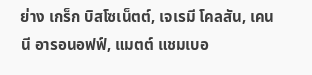ย่าง เกร็ก บิสโซเน็ตต์, เจเรมี โคลสัน, เคนนี อารอนอฟฟ์, แมตต์ แชมเบอ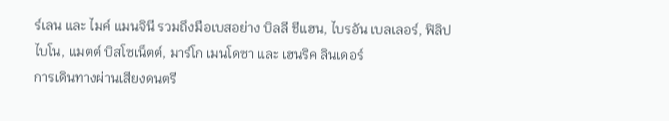ร์เลน และ ไมค์ แมนจินี รวมถึงมือเบสอย่าง บิลลี ชีแฮน, ไบรอัน เบลเลอร์, ฟิลิป ไบโน, แมตต์ บิสโซเน็ตต์, มาร์โก เมนโดซา และ เฮนริค ลินเดอร์
การเดินทางผ่านเสียงดนตรี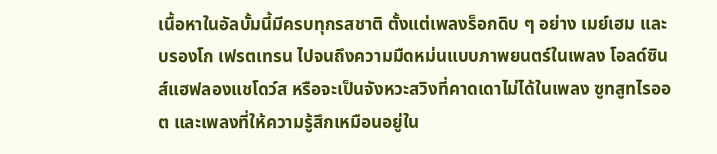เนื้อหาในอัลบั้มนี้มีครบทุกรสชาติ ตั้งแต่เพลงร็อกดิบ ๆ อย่าง เมย์เฮม และ บรองโก เฟรตเทรน ไปจนถึงความมืดหม่นแบบภาพยนตร์ในเพลง โอลด์ซินส์แฮฟลองแชโดว์ส หรือจะเป็นจังหวะสวิงที่คาดเดาไม่ได้ในเพลง ซูทสูทไรออต และเพลงที่ให้ความรู้สึกเหมือนอยู่ใน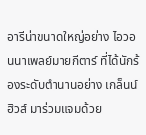อารีน่าขนาดใหญ่อย่าง ไอวอนนาเพลย์มายกีตาร์ ที่ได้นักร้องระดับตำนานอย่าง เกล็นน์ ฮิวส์ มาร่วมแจมด้วย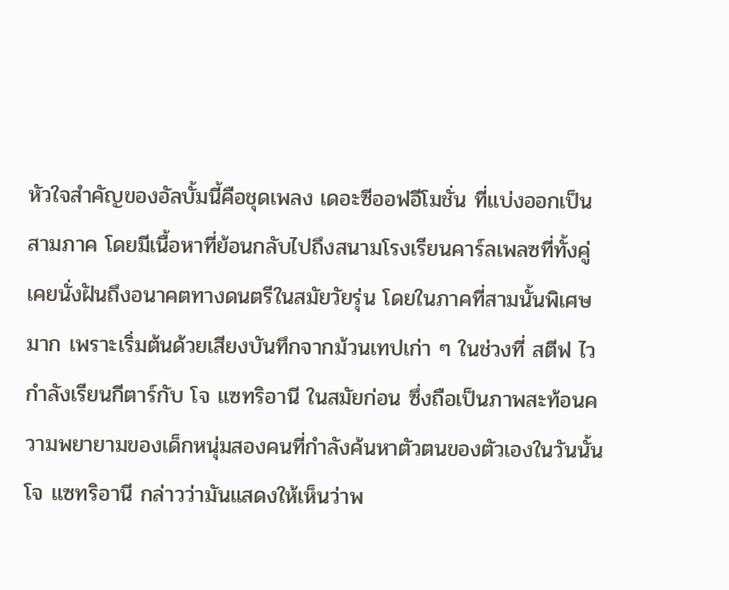หัวใจสำคัญของอัลบั้มนี้คือชุดเพลง เดอะซีออฟอีโมชั่น ที่แบ่งออกเป็นสามภาค โดยมีเนื้อหาที่ย้อนกลับไปถึงสนามโรงเรียนคาร์ลเพลซที่ทั้งคู่เคยนั่งฝันถึงอนาคตทางดนตรีในสมัยวัยรุ่น โดยในภาคที่สามนั้นพิเศษมาก เพราะเริ่มต้นด้วยเสียงบันทึกจากม้วนเทปเก่า ๆ ในช่วงที่ สตีฟ ไว กำลังเรียนกีตาร์กับ โจ แซทริอานี ในสมัยก่อน ซึ่งถือเป็นภาพสะท้อนความพยายามของเด็กหนุ่มสองคนที่กำลังค้นหาตัวตนของตัวเองในวันนั้น
โจ แซทริอานี กล่าวว่ามันแสดงให้เห็นว่าพ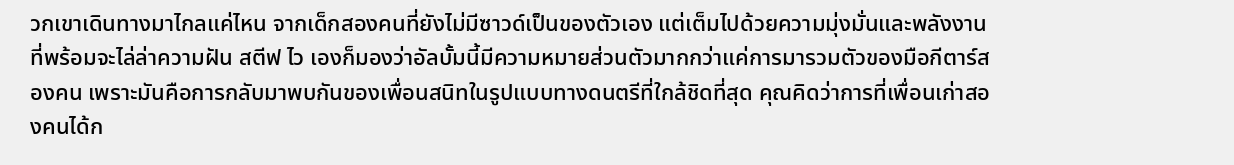วกเขาเดินทางมาไกลแค่ไหน จากเด็กสองคนที่ยังไม่มีซาวด์เป็นของตัวเอง แต่เต็มไปด้วยความมุ่งมั่นและพลังงานที่พร้อมจะไล่ล่าความฝัน สตีฟ ไว เองก็มองว่าอัลบั้มนี้มีความหมายส่วนตัวมากกว่าแค่การมารวมตัวของมือกีตาร์สองคน เพราะมันคือการกลับมาพบกันของเพื่อนสนิทในรูปแบบทางดนตรีที่ใกล้ชิดที่สุด คุณคิดว่าการที่เพื่อนเก่าสองคนได้ก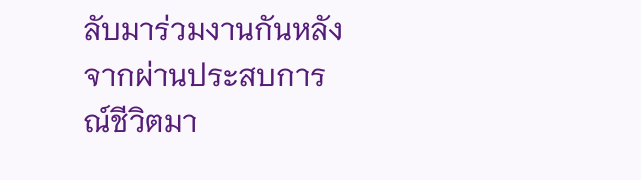ลับมาร่วมงานกันหลังจากผ่านประสบการณ์ชีวิตมา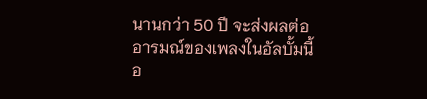นานกว่า 50 ปี จะส่งผลต่ออารมณ์ของเพลงในอัลบั้มนี้อ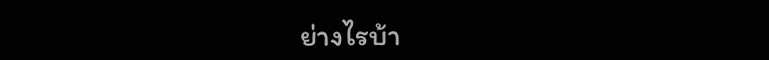ย่างไรบ้า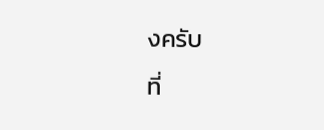งครับ
ที่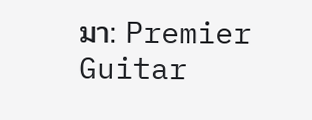มา: Premier Guitar